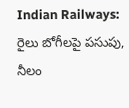Indian Railways: రైలు బోగీలపై పసుపు, నీలం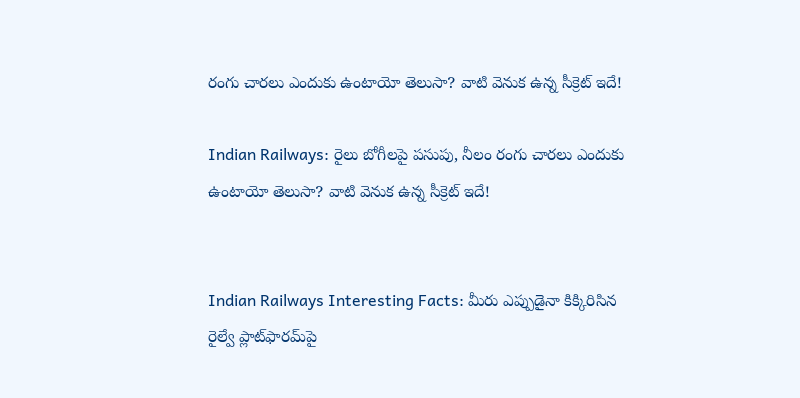రంగు చారలు ఎందుకు ఉంటాయో తెలుసా? వాటి వెనుక ఉన్న సీక్రెట్‌ ఇదే!

Indian Railways: రైలు బోగీలపై పసుపు, నీలం రంగు చారలు ఎందుకు ఉంటాయో తెలుసా? వాటి వెనుక ఉన్న సీక్రెట్‌ ఇదే!


Indian Railways Interesting Facts: మీరు ఎప్పుడైనా కిక్కిరిసిన రైల్వే ప్లాట్‌ఫారమ్‌పై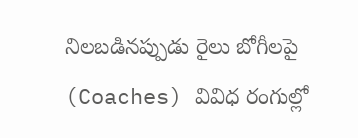నిలబడినప్పుడు రైలు బోగీలపై (Coaches) వివిధ రంగుల్లో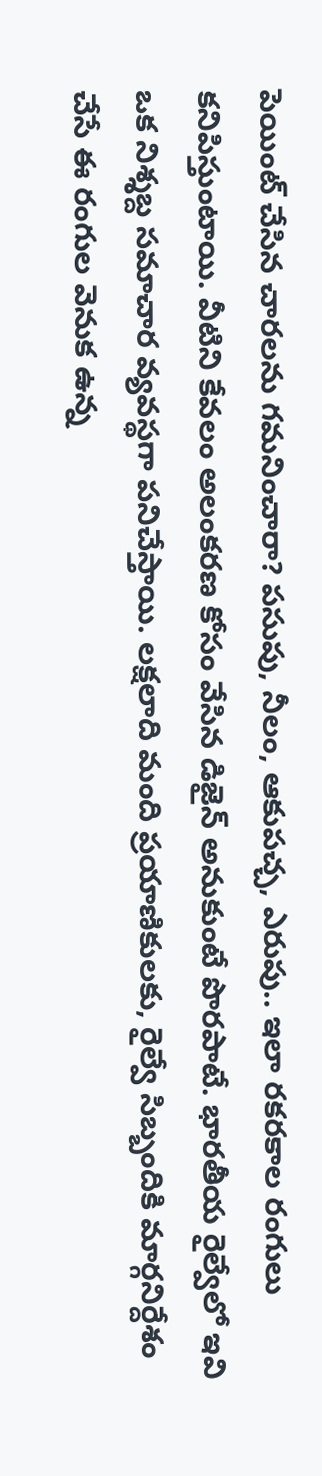పెయింట్ చేసిన చారలను గమనించారా? పసుపు, నీలం, ఆకుపచ్చ, ఎరుపు.. ఇలా రకరకాల రంగులు కనిపిస్తుంటాయి. వీటిని కేవలం అలంకరణ కోసం వేసిన డిజైన్ అనుకుంటే పొరపాటే. భారతీయ రైల్వేలో ఇవి ఒక నిశ్శబ్ద సమాచార వ్యవస్థగా పనిచేస్తాయి. లక్షలాది మంది ప్రయాణికులకు, రైల్వే సిబ్బందికి మార్గనిర్దేశం చేసే ఈ రంగుల వెనుక ఉన్న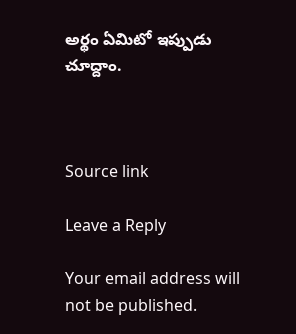అర్థం ఏమిటో ఇప్పుడు చూద్దాం.



Source link

Leave a Reply

Your email address will not be published.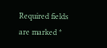Required fields are marked *